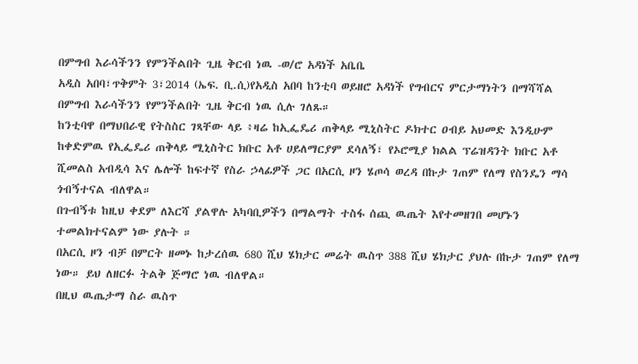በምግብ እራሳችንን የምንችልበት ጊዜ ቅርብ ነዉ -ወ/ሮ አዳነች አቤቤ
አዲስ አበባ፣ጥቅምት 3፣2014 (ኤፍ. ቢ.ሲ)የአዲስ አበባ ከንቲባ ወይዘሮ አዳነች የግብርና ምርታማነትን በማሻሻል በምግብ እራሳችንን የምንችልበት ጊዜ ቅርብ ነዉ ሲሉ ገለጹ።
ከንቲባዋ በማህበራዊ የትስስር ገጻቸው ላይ ፥ዛሬ ከኢፌዴሪ ጠቅላይ ሚኒስትር ዶክተር ዐብይ አህመድ እንዲሁም ከቀድምዉ የኢፌዴሪ ጠቅላይ ሚኒስትር ክቡር አቶ ሀይለማርያም ደሳለኝ፣ የኦሮሚያ ክልል ፕሬዝዳንት ክቡር አቶ ሺመልስ አብዲሳ እና ሌሎች ከፍተኛ የስራ ኃላፊዎች ጋር በአርሲ ዞን ሄጦሳ ወረዳ በኩታ ገጠም የለማ የስንዴን ማሳ ጎብኝተናል ብለዋል።
በጉብኝቱ ከዚህ ቀደም ለእርሻ ያልዋሉ አካባቢዎችን በማልማት ተስፋ ሰጪ ዉጤት እየተመዘገበ መሆኑን ተመልክተናልም ነው ያሉት ።
በአርሲ ዞን ብቻ በምርት ዘመኑ ከታረሰዉ 680 ሺህ ሄክታር መሬት ዉስጥ 388 ሺህ ሄክታር ያህሉ በኩታ ገጠም የለማ ነው። ይህ ለዘርፉ ትልቅ ጅማሮ ነዉ ብለዋል።
በዚህ ዉጤታማ ስራ ዉስጥ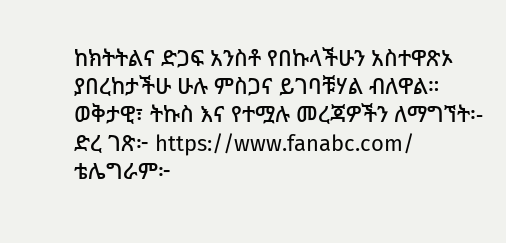ከክትትልና ድጋፍ አንስቶ የበኩላችሁን አስተዋጽኦ ያበረከታችሁ ሁሉ ምስጋና ይገባቹሃል ብለዋል።
ወቅታዊ፣ ትኩስ እና የተሟሉ መረጃዎችን ለማግኘት፡-
ድረ ገጽ፦ https://www.fanabc.com/
ቴሌግራም፦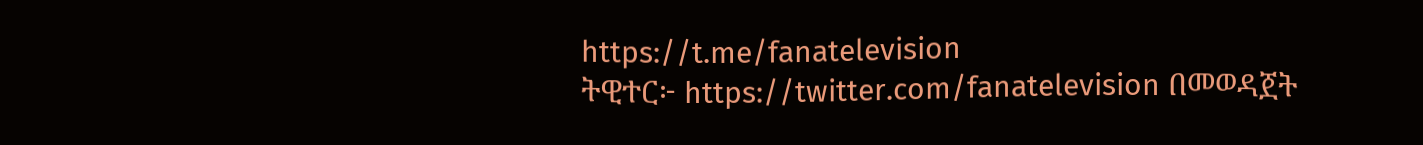https://t.me/fanatelevision
ትዊተር፦ https://twitter.com/fanatelevision በመወዳጀት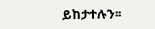ይከታተሉን፡፡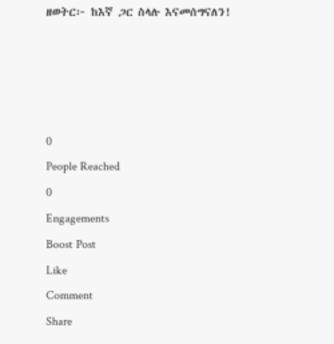ዘወትር፦ ከእኛ ጋር ስላሉ እናመሰግናለን!




0
People Reached
0
Engagements
Boost Post
Like
Comment
Share